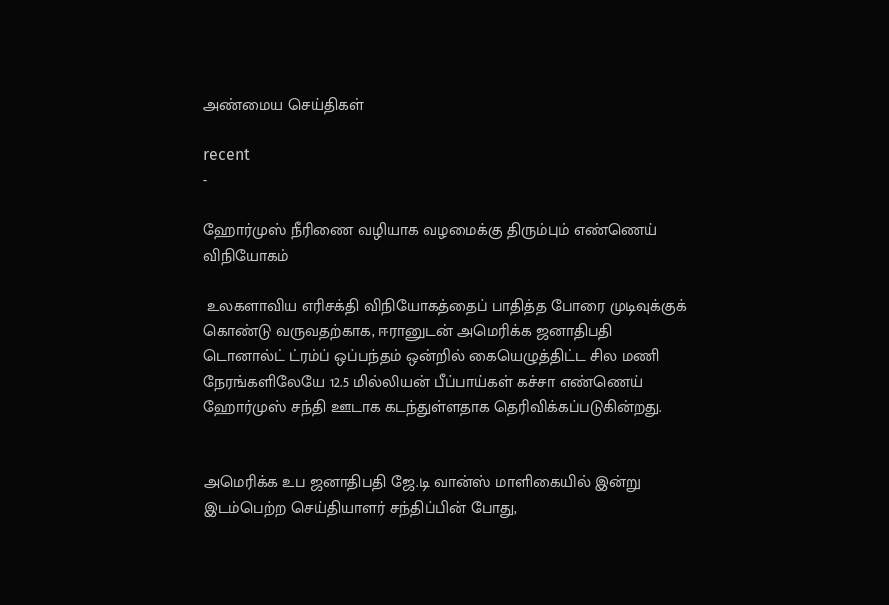அண்மைய செய்திகள்

recent
-

ஹோர்முஸ் நீரிணை வழியாக வழமைக்கு திரும்பும் எண்ணெய் விநியோகம்

 உலகளாவிய எரிசக்தி விநியோகத்தைப் பாதித்த போரை முடிவுக்குக் கொண்டு வருவதற்காக, ஈரானுடன் அமெரிக்க ஜனாதிபதி டொனால்ட் ட்ரம்ப் ஒப்பந்தம் ஒன்றில் கையெழுத்திட்ட சில மணி நேரங்களிலேயே 12.5 மில்லியன் பீப்பாய்கள் கச்சா எண்ணெய் ஹோர்முஸ் சந்தி ஊடாக கடந்துள்ளதாக தெரிவிக்கப்படுகின்றது.


அமெரிக்க உப ஜனாதிபதி ஜே.டி வான்ஸ் மாளிகையில் இன்று இடம்பெற்ற செய்தியாளர் சந்திப்பின் போது,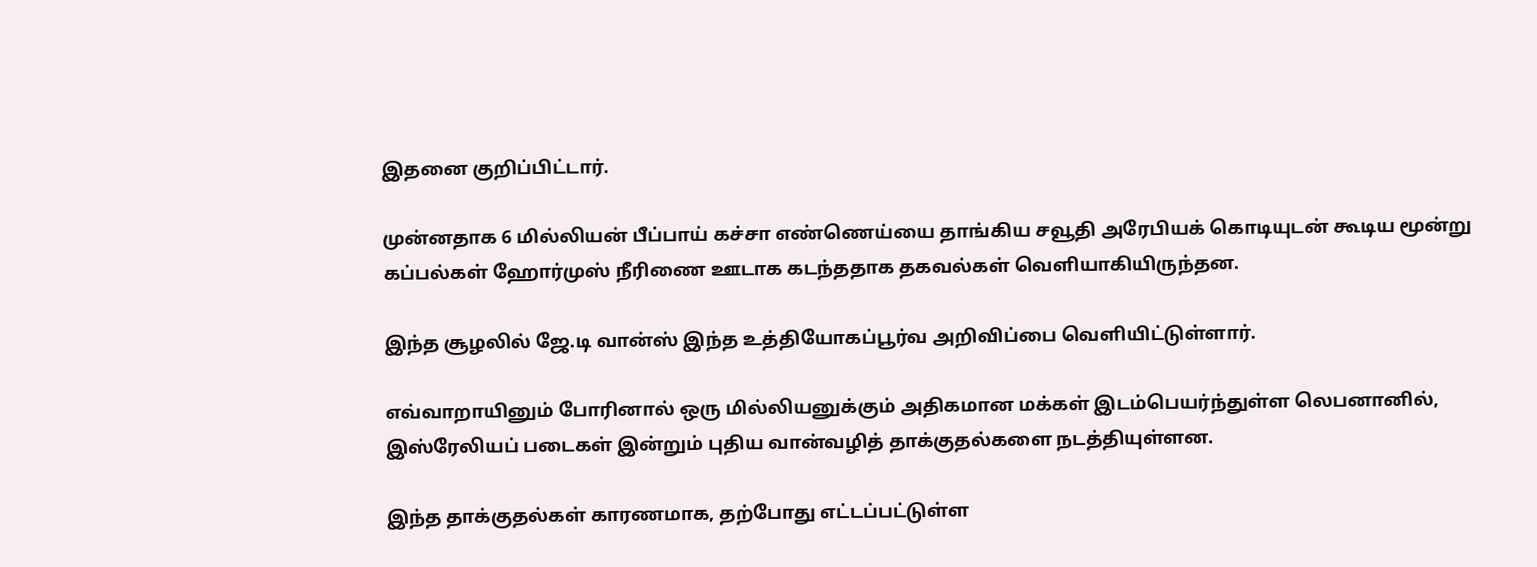இதனை குறிப்பிட்டார்.

முன்னதாக 6 மில்லியன் பீப்பாய் கச்சா எண்ணெய்யை தாங்கிய சவூதி அரேபியக் கொடியுடன் கூடிய மூன்று கப்பல்கள் ஹோர்முஸ் நீரிணை ஊடாக கடந்ததாக தகவல்கள் வௌியாகியிருந்தன.

இந்த சூழலில் ஜே.டி வான்ஸ் இந்த உத்தியோகப்பூர்வ அறிவிப்பை வௌியிட்டுள்ளார்.

எவ்வாறாயினும் போரினால் ஒரு மில்லியனுக்கும் அதிகமான மக்கள் இடம்பெயர்ந்துள்ள லெபனானில், இஸ்ரேலியப் படைகள் இன்றும் புதிய வான்வழித் தாக்குதல்களை நடத்தியுள்ளன.

இந்த தாக்குதல்கள் காரணமாக, தற்போது எட்டப்பட்டுள்ள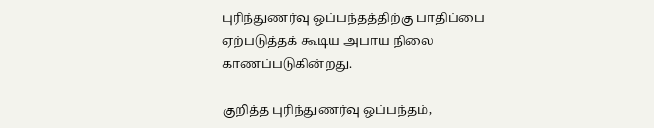புரிந்துணர்வு ஒப்பந்தத்திற்கு பாதிப்பை ஏற்படுத்தக் கூடிய அபாய நிலை காணப்படுகின்றது.

குறித்த புரிந்துணர்வு ஒப்பந்தம்,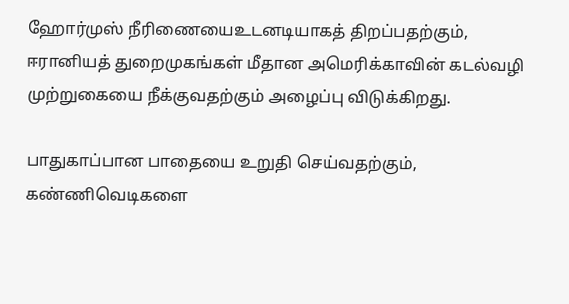ஹோர்முஸ் நீரிணையைஉடனடியாகத் திறப்பதற்கும், ஈரானியத் துறைமுகங்கள் மீதான அமெரிக்காவின் கடல்வழி முற்றுகையை நீக்குவதற்கும் அழைப்பு விடுக்கிறது.

பாதுகாப்பான பாதையை உறுதி செய்வதற்கும், கண்ணிவெடிகளை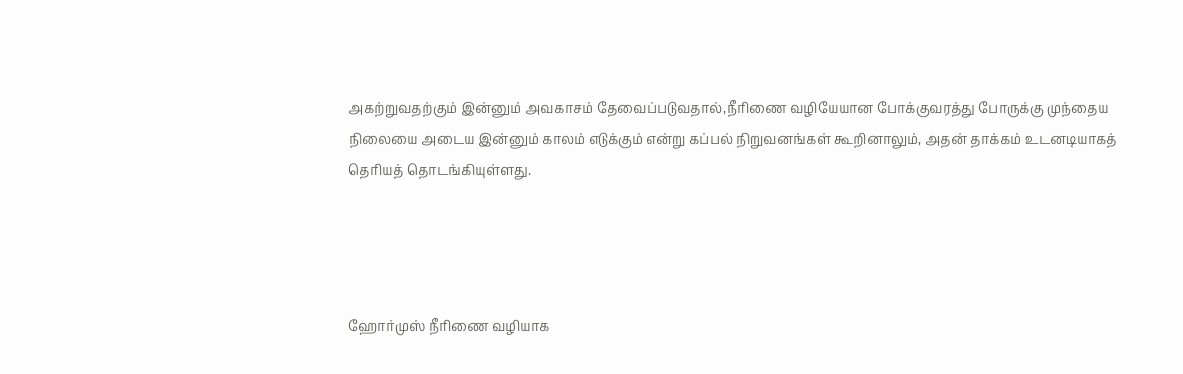அகற்றுவதற்கும் இன்னும் அவகாசம் தேவைப்படுவதால்,நீரிணை வழியேயான போக்குவரத்து போருக்கு முந்தைய நிலையை அடைய இன்னும் காலம் எடுக்கும் என்று கப்பல் நிறுவனங்கள் கூறினாலும், அதன் தாக்கம் உடனடியாகத் தெரியத் தொடங்கியுள்ளது.




ஹோர்முஸ் நீரிணை வழியாக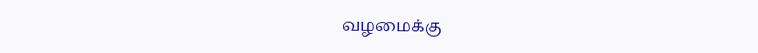வழமைக்கு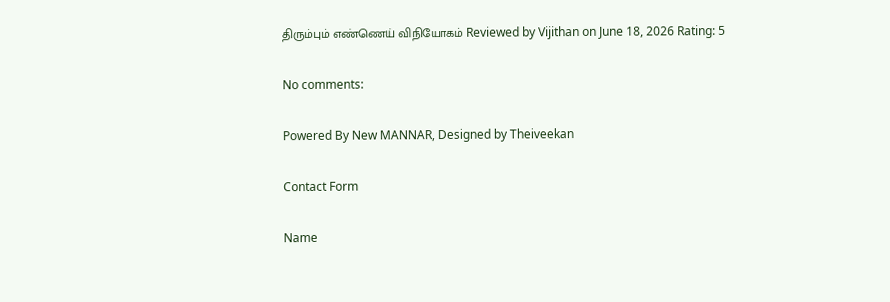திரும்பும் எண்ணெய் விநியோகம் Reviewed by Vijithan on June 18, 2026 Rating: 5

No comments:

Powered By New MANNAR, Designed by Theiveekan

Contact Form

Name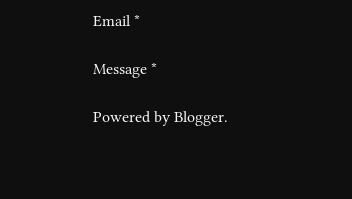Email *

Message *

Powered by Blogger.